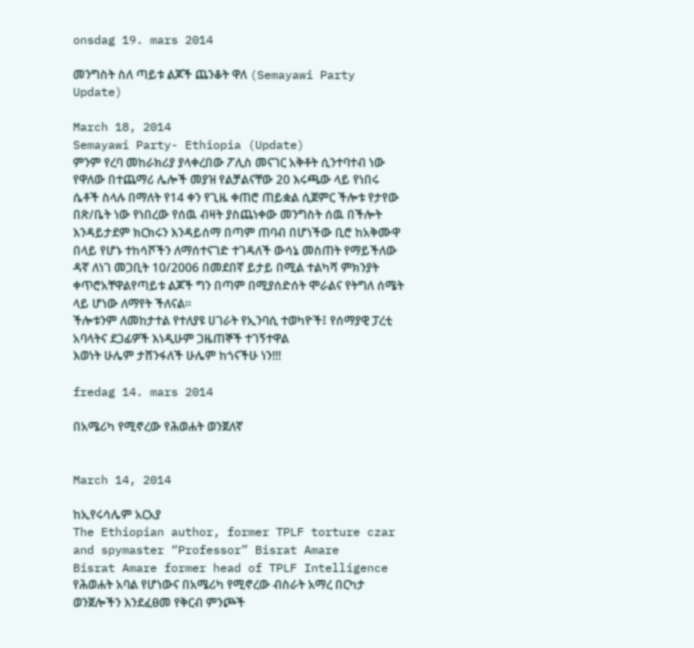onsdag 19. mars 2014

መንግስት ስለ ጣይቱ ልጆች ጨንቆት ዋለ (Semayawi Party Update)

March 18, 2014
Semayawi Party- Ethiopia (Update)
ምንም የረባ መከራክሪያ ያላቀረበው ፖሊስ መናገር አቅቶት ሲንተባተብ ነው የዋለው በተጨማሪ ሌሎች መያዝ የልቻልናቸው 20 እሩጫው ላይ የነበሩ ሴቶች ስላሉ በማለት የ14 ቀን የጊዜ ቀጠሮ ጠይቋል ሲጀምር ችሎቱ የታየው በጽ/ቤት ነው የነበረው የሰዉ ብዛት ያስጨነቀው መንግስት ሰዉ በችሎት እንዳይታደም ክርክሩን እንዳይሰማ በጣም ጠባብ በሆነችው ቢሮ ከአቅሙዋ በላይ የሆኑ ተከሳሾችን ለማሰተናገድ ተገዳለች ውሳኔ መስጠት የማይችለው ዳኛ ለነገ መጋቢት 10/2006 በመደበኛ ይታይ በሚል ተልካሻ ምክንያት ቀጥሮአቸዋልየጣይቱ ልጆች ግን በጣም በሚያሰድሰት ሞራልና የትግለ ሰሜት ላይ ሆነው ለማየት ችለናል፡፡
ችሎቱንም ለመከታተል የተለያዩ ሀገራት የኢንባሲ ተወካዮች፤ የሰማያዊ ፓረቲ አባላትና ደጋፊዎች እነዲሁም ጋዜጠኞች ተገኝተዋል
እወነት ሁሌም ታሸንፋለች ሁሌም ከጎናችሁ ነን!!!

fredag 14. mars 2014

በአሜሪካ የሚኖረው የሕወሐት ወንጀለኛ


March 14, 2014

ከኢየሩሳሌም አርአያ
The Ethiopian author, former TPLF torture czar and spymaster “Professor” Bisrat Amare
Bisrat Amare former head of TPLF Intelligence
የሕወሐት አባል የሆነውና በአሜሪካ የሚኖረው ብስራት አማረ በርካታ ወንጀሎችን እንደፈፀመ የቅርብ ምንጮች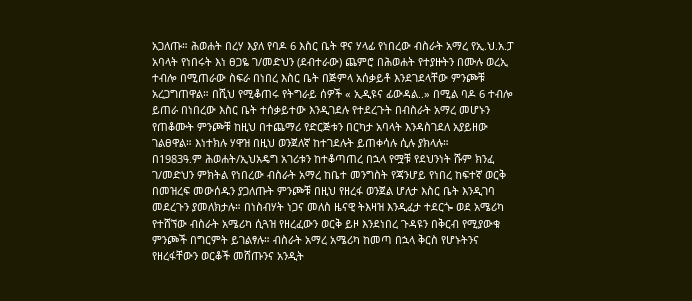አጋለጡ። ሕወሐት በረሃ እያለ የባዶ 6 እስር ቤት ዋና ሃላፊ የነበረው ብስራት አማረ የኢ.ህ.አ.ፓ አባላት የነበሩት እነ ፀጋዬ ገ/መድህን (ደብተራው) ጨምሮ በሕወሐት የተያዙትን በሙሉ ወረኢ ተብሎ በሚጠራው ስፍራ በነበረ እስር ቤት በጅምላ አሰቃይቶ እንደገደላቸው ምንጮቹ አረጋግጠዋል። በሺህ የሚቆጠሩ የትግራይ ሰዎች « ኢዲዩና ፊውዳል..» በሚል ባዶ 6 ተብሎ ይጠራ በነበረው እስር ቤት ተሰቃይተው እንዲገደሉ የተደረጉት በብስራት አማረ መሆኑን የጠቆሙት ምንጮቹ ከዚህ በተጨማሪ የድርጅቱን በርካታ አባላት እንዳስገደለ አያይዘው ገልፀዋል። እነተክሉ ሃዋዝ በዚህ ወንጀለኛ ከተገደሉት ይጠቀሳሉ ሲሉ ያክላሉ።
በ1983ዓ.ም ሕወሐት/ኢህአዴግ አገሪቱን ከተቆጣጠረ በኋላ የሟቹ የደህንነት ሹም ክንፈ ገ/መድህን ምክትል የነበረው ብስራት አማረ ከቤተ መንግስት የጃንሆይ የነበረ ከፍተኛ ወርቅ በመዝረፍ መውሰዱን ያጋለጡት ምንጮቹ በዚህ የዘረፋ ወንጀል ሆለታ እስር ቤት እንዲገባ መደረጉን ያመለክታሉ። በነስብሃት ነጋና መለስ ዜናዊ ትእዛዝ እንዲፈታ ተደርጐ ወደ አሜሪካ የተሸኘው ብስራት አሜሪካ ሲጓዝ የዘረፈውን ወርቅ ይዞ እንደነበረ ጉዳዩን በቅርብ የሚያውቁ ምንጮች በግርምት ይገልፃሉ። ብስራት አማረ አሜሪካ ከመጣ በኋላ ቅርስ የሆኑትንና የዘረፋቸውን ወርቆች መሸጡንና አንዲት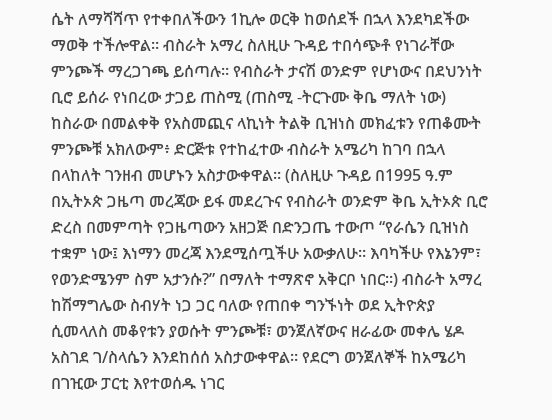ሴት ለማሻሻጥ የተቀበለችውን 1ኪሎ ወርቅ ከወሰደች በኋላ እንደካደችው ማወቅ ተችሎዋል። ብስራት አማረ ስለዚሁ ጉዳይ ተበሳጭቶ የነገራቸው ምንጮች ማረጋገጫ ይሰጣሉ። የብስራት ታናሽ ወንድም የሆነውና በደህንነት ቢሮ ይሰራ የነበረው ታጋይ ጠስሚ (ጠስሚ -ትርጉሙ ቅቤ ማለት ነው) ከስራው በመልቀቅ የአስመጪና ላኪነት ትልቅ ቢዝነስ መክፈቱን የጠቆሙት ምንጮቹ አክለውም፥ ድርጅቱ የተከፈተው ብስራት አሜሪካ ከገባ በኋላ በላከለት ገንዘብ መሆኑን አስታውቀዋል። (ስለዚሁ ጉዳይ በ1995 ዓ.ም በኢትኦጵ ጋዜጣ መረጃው ይፋ መደረጉና የብስራት ወንድም ቅቤ ኢትኦጵ ቢሮ ድረስ በመምጣት የጋዜጣውን አዘጋጅ በድንጋጤ ተውጦ “የራሴን ቢዝነስ ተቋም ነው፤ እነማን መረጃ እንደሚሰጧችሁ አውቃለሁ። እባካችሁ የእኔንም፣ የወንድሜንም ስም አታንሱ?” በማለት ተማጽኖ አቅርቦ ነበር።) ብስራት አማረ ከሽማግሌው ስብሃት ነጋ ጋር ባለው የጠበቀ ግንኙነት ወደ ኢትዮጵያ ሲመላለስ መቆየቱን ያወሱት ምንጮቹ፣ ወንጀለኛውና ዘራፊው መቀሌ ሄዶ አስገደ ገ/ስላሴን እንደከሰሰ አስታውቀዋል። የደርግ ወንጀለኞች ከአሜሪካ በገዢው ፓርቲ እየተወሰዱ ነገር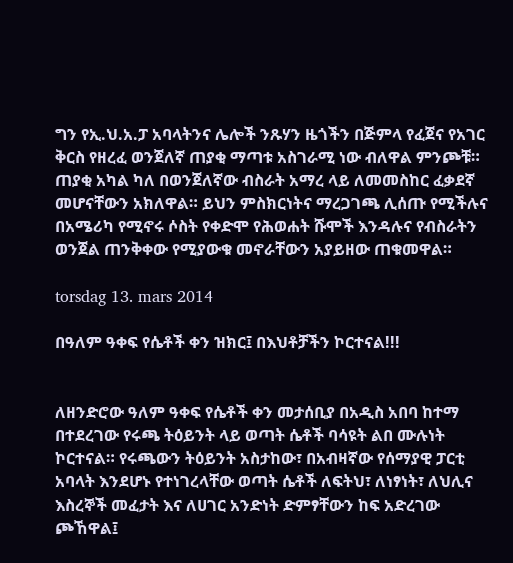ግን የኢ.ህ.አ.ፓ አባላትንና ሌሎች ንጹሃን ዜጎችን በጅምላ የፈጀና የአገር ቅርስ የዘረፈ ወንጀለኛ ጠያቂ ማጣቱ አስገራሚ ነው ብለዋል ምንጮቹ።
ጠያቂ አካል ካለ በወንጀለኛው ብስራት አማረ ላይ ለመመስከር ፈቃደኛ መሆናቸውን አክለዋል። ይህን ምስክርነትና ማረጋገጫ ሊሰጡ የሚችሉና በአሜሪካ የሚኖሩ ሶስት የቀድሞ የሕወሐት ሹሞች እንዳሉና የብስራትን ወንጀል ጠንቅቀው የሚያውቁ መኖራቸውን አያይዘው ጠቁመዋል።

torsdag 13. mars 2014

በዓለም ዓቀፍ የሴቶች ቀን ዝክር፤ በእህቶቻችን ኮርተናል!!!


ለዘንድሮው ዓለም ዓቀፍ የሴቶች ቀን መታሰቢያ በአዲስ አበባ ከተማ በተደረገው የሩጫ ትዕይንት ላይ ወጣት ሴቶች ባሳዩት ልበ ሙሉነት ኮርተናል። የሩጫውን ትዕይንት አስታከው፣ በአብዛኛው የሰማያዊ ፓርቲ አባላት እንደሆኑ የተነገረላቸው ወጣት ሴቶች ለፍትህ፣ ለነፃነት፣ ለህሊና እስረኞች መፈታት እና ለሀገር አንድነት ድምፃቸውን ከፍ አድረገው ጮኸዋል፤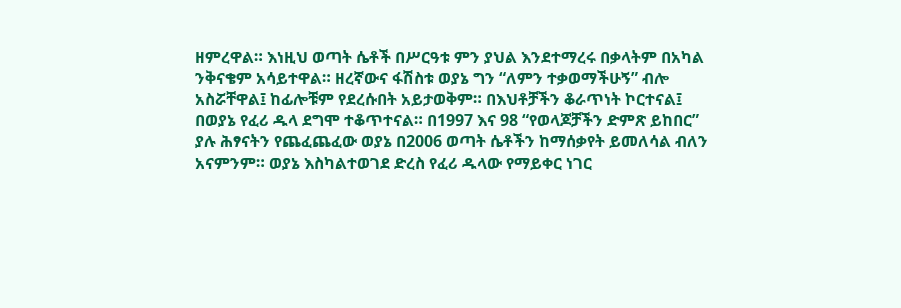ዘምረዋል። እነዚህ ወጣት ሴቶች በሥርዓቱ ምን ያህል እንደተማረሩ በቃላትም በአካል ንቅናቄም አሳይተዋል። ዘረኛውና ፋሽስቱ ወያኔ ግን “ለምን ተቃወማችሁኝ” ብሎ አስሯቸዋል፤ ከፊሎቹም የደረሱበት አይታወቅም። በእህቶቻችን ቆራጥነት ኮርተናል፤ በወያኔ የፈሪ ዱላ ደግሞ ተቆጥተናል። በ1997 እና 98 “የወላጆቻችን ድምጽ ይከበር” ያሉ ሕፃናትን የጨፈጨፈው ወያኔ በ2006 ወጣት ሴቶችን ከማሰቃየት ይመለሳል ብለን አናምንም። ወያኔ እስካልተወገደ ድረስ የፈሪ ዱላው የማይቀር ነገር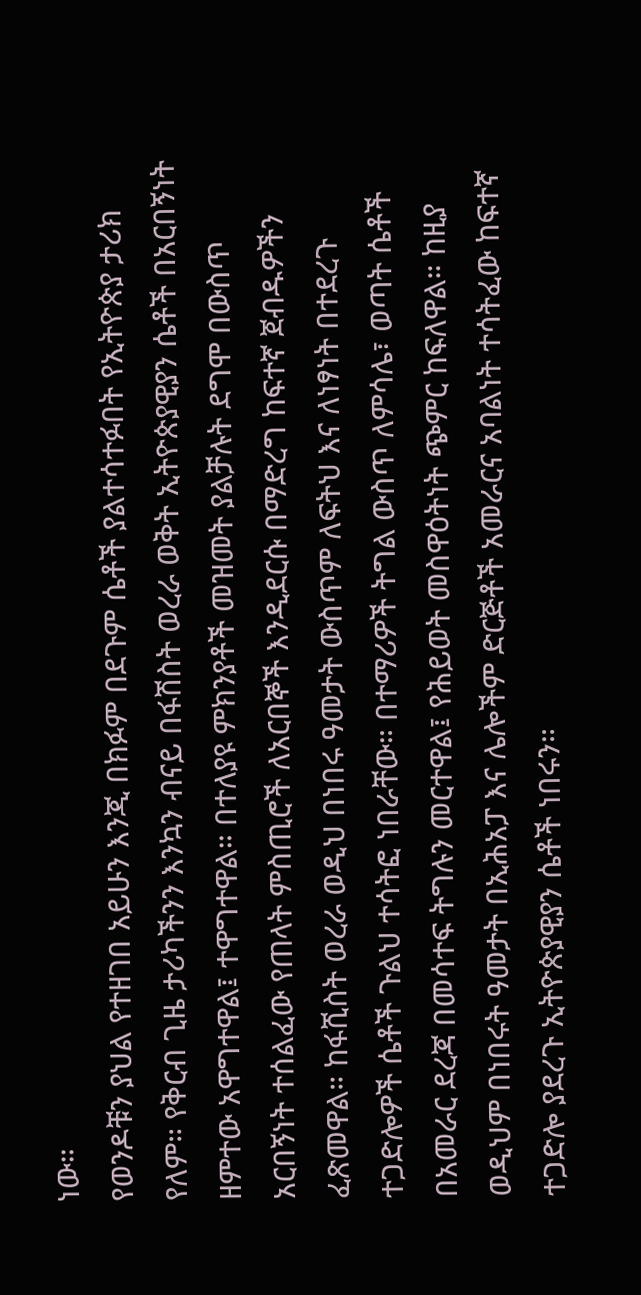ነው።
የወንዶቹን ያህል የተዘገበ አይሁን እንጂ በክፉም በደጉም ሴቶች ያልተሳተፉበት የኢትዮጵያ ታሪክ የለም። የቅርብ ጊዜ ታሪካችንን እንኳን ብናይ በፋሽስት ወረራ ወቅት ኢትዮጵያዊያን ሴቶች በአርበኝነት ዘምተው አዋግተዋል፤ ተዋግተዋል። በተለያዩ ምክንያቶች መዝመት ያልቻሉት ደግሞ በውስጥ አርበኝነት ተሰልፈው የጠላት ምስጢሮች ለአርበኞች እንዲደርሱ በማድረግ ከፍተኛ ጀብዱዎችን ፈጽመዋል። ከፋሺስት ወረራ ወዲህ በነበሩ ዓመታት ውስጥም ለፍትህ እና ለነፃነት በተደረጉ ተጋድሎዎች ሴቶች ጉልህ ተሳትፎ ነበራቸው። በተማሪዎች ትግል ውስጥ ለምሳሌ፣ ወጣት ሴቶች በአመራር ደረጃ በመሳተፍ ትግሉን መርተዋል፤ የሕይወት መስዋዕትነት ጭምር ከፍለዋል። ከዚያ ወዲህም በነበሩት ዓመታት በኢሕአፓ እና ሌሎችም ድርጅቶች አመራርና አባልነት ተሳትፈው ከፍተኛ ተጋድሎ ያደረጉ ኢትዮጵያዊያን ሴቶች ነበሩን።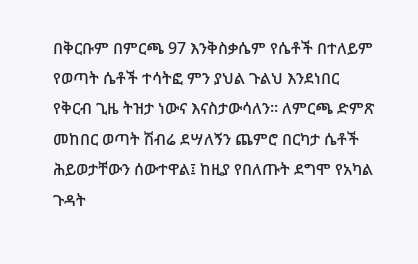በቅርቡም በምርጫ 97 እንቅስቃሴም የሴቶች በተለይም የወጣት ሴቶች ተሳትፎ ምን ያህል ጉልህ እንደነበር የቅርብ ጊዜ ትዝታ ነውና እናስታውሳለን። ለምርጫ ድምጽ መከበር ወጣት ሽብሬ ደሣለኝን ጨምሮ በርካታ ሴቶች ሕይወታቸውን ሰውተዋል፤ ከዚያ የበለጡት ደግሞ የአካል ጉዳት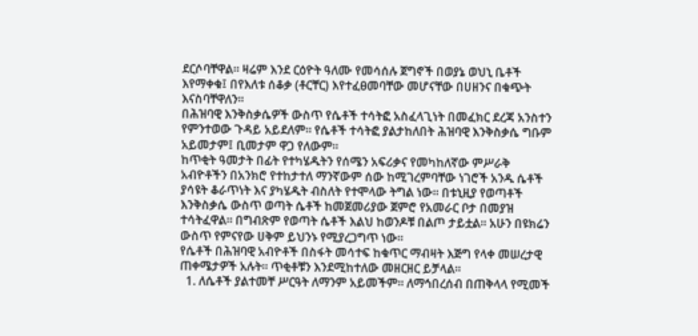ደርሶባቸዋል። ዛሬም እንደ ርዕዮት ዓለሙ የመሳሰሉ ጀግኖች በወያኔ ወህኒ ቤቶች እየማቀቁ፤ በየእለቱ ሰቆቃ (ቶርቸር) እየተፈፀመባቸው መሆናቸው በሀዘንና በቁጭት እናስባቸዋለን።
በሕዝባዊ እንቅስቃሴዎች ውስጥ የሴቶች ተሳትፎ አስፈላጊነት በመፈክር ደረጃ አንስተን የምንተወው ጉዳይ አይደለም። የሴቶች ተሳትፎ ያልታከለበት ሕዝባዊ እንቅስቃሴ ግቡም አይመታም፤ ቢመታም ዋጋ የለውም።
ከጥቂት ዓመታት በፊት የተካሄዱትን የሰሜን አፍሪቃና የመካከለኛው ምሥራቅ አብዮቶችን በአንክሮ የተከታተለ ማንኛውም ሰው ከሚገረምባቸው ነገሮች አንዱ ሴቶች ያሳዩት ቆራጥነት እና ያካሄዱት ብስለት የተሞላው ትግል ነው። በቱኒዚያ የወጣቶች እንቅስቃሴ ውስጥ ወጣት ሴቶች ከመጀመሪያው ጀምሮ የአመራር ቦታ በመያዝ ተሳትፈዋል። በግብጽም የወጣት ሴቶች እልህ ከወንዶቹ በልጦ ታይቷል። አሁን በዩክሬን ውስጥ የምናየው ሀቅም ይህንኑ የሚያረጋግጥ ነው።
የሴቶች በሕዝባዊ አብዮቶች በስፋት መሳተፍ ከቁጥር ማብዛት እጅግ የላቀ መሠረታዊ ጠቀሜታዎች አሉት። ጥቂቶቹን እንደሚከተለው መዘርዘር ይቻላል።
  1. ለሴቶች ያልተመቸ ሥርዓት ለማንም አይመችም። ለማኅበረሰብ በጠቅላላ የሚመች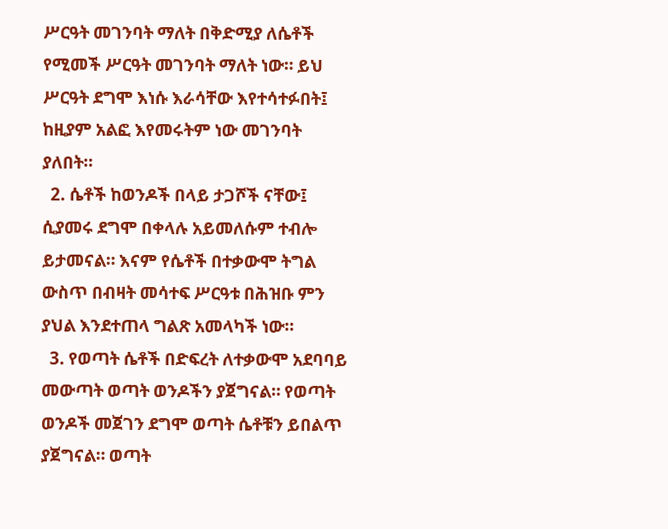ሥርዓት መገንባት ማለት በቅድሚያ ለሴቶች የሚመች ሥርዓት መገንባት ማለት ነው። ይህ ሥርዓት ደግሞ እነሱ እራሳቸው እየተሳተፉበት፤ ከዚያም አልፎ እየመሩትም ነው መገንባት ያለበት።
  2. ሴቶች ከወንዶች በላይ ታጋሾች ናቸው፤ ሲያመሩ ደግሞ በቀላሉ አይመለሱም ተብሎ ይታመናል። እናም የሴቶች በተቃውሞ ትግል ውስጥ በብዛት መሳተፍ ሥርዓቱ በሕዝቡ ምን ያህል እንደተጠላ ግልጽ አመላካች ነው።
  3. የወጣት ሴቶች በድፍረት ለተቃውሞ አደባባይ መውጣት ወጣት ወንዶችን ያጀግናል። የወጣት ወንዶች መጀገን ደግሞ ወጣት ሴቶቹን ይበልጥ ያጀግናል። ወጣት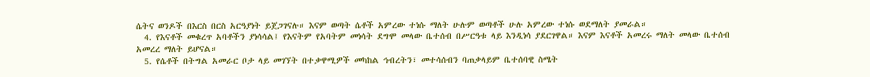ሴትና ወንዶች በእርስ በርስ አርዓያነት ይጀጋገናሉ። እናም ወጣት ሴቶች አምረው ተነሱ ማለት ሁሉም ወጣቶች ሁሉ አምረው ተነሱ ወደማለት ያመራል።
  4. የእናቶች መቁረጥ አባቶችን ያነሳሳል፤ የእናትም የአባትም መነሳት ደግሞ መላው ቤተሰብ በሥርዓቱ ላይ እንዲነሳ ያደርገዋል። እናም እናቶች አመረሩ ማለት መላው ቤተሰብ አመረረ ማለት ይሆናል።
  5. የሴቶች በትግል አመራር ቦታ ላይ መገኘት በተቃዋሚዎች መካከል ኅብረትን፣ መተሳሰብን ባጠቃላይም ቤተሰባዊ ስሜት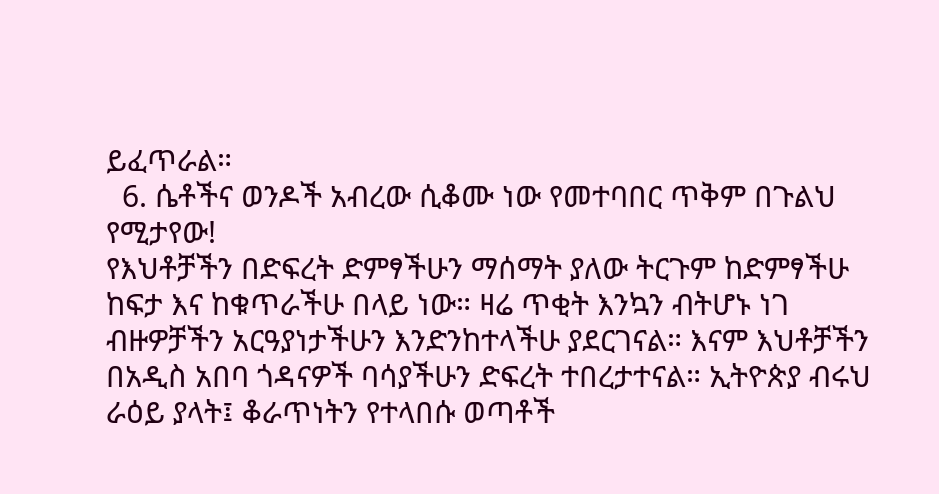ይፈጥራል።
  6. ሴቶችና ወንዶች አብረው ሲቆሙ ነው የመተባበር ጥቅም በጉልህ የሚታየው!
የእህቶቻችን በድፍረት ድምፃችሁን ማሰማት ያለው ትርጉም ከድምፃችሁ ከፍታ እና ከቁጥራችሁ በላይ ነው። ዛሬ ጥቂት እንኳን ብትሆኑ ነገ ብዙዎቻችን አርዓያነታችሁን እንድንከተላችሁ ያደርገናል። እናም እህቶቻችን በአዲስ አበባ ጎዳናዎች ባሳያችሁን ድፍረት ተበረታተናል። ኢትዮጵያ ብሩህ ራዕይ ያላት፤ ቆራጥነትን የተላበሱ ወጣቶች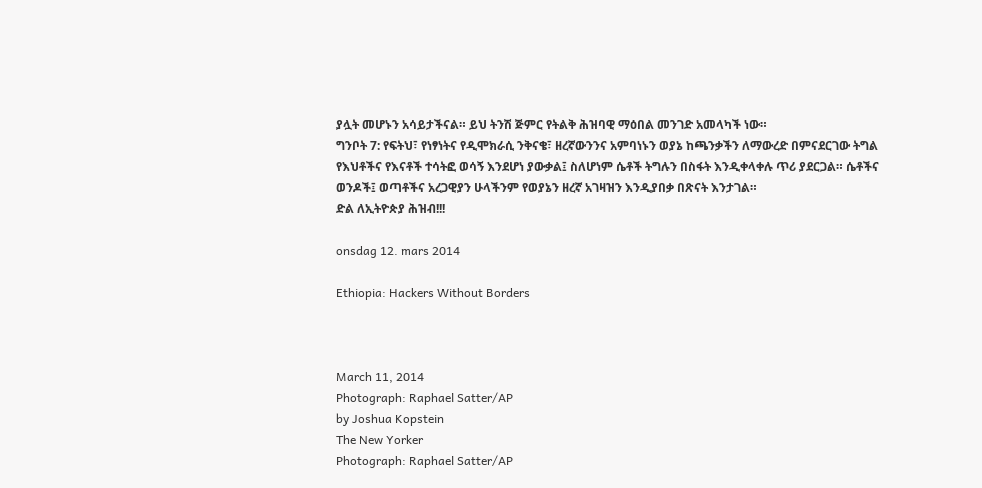ያሏት መሆኑን አሳይታችናል። ይህ ትንሽ ጅምር የትልቅ ሕዝባዊ ማዕበል መንገድ አመላካች ነው።
ግንቦት 7: የፍትህ፣ የነፃነትና የዲሞክራሲ ንቅናቄ፣ ዘረኛውንንና አምባነኑን ወያኔ ከጫንቃችን ለማውረድ በምናደርገው ትግል የእህቶችና የእናቶች ተሳትፎ ወሳኝ እንደሆነ ያውቃል፤ ስለሆነም ሴቶች ትግሉን በስፋት እንዲቀላቀሉ ጥሪ ያደርጋል። ሴቶችና ወንዶች፤ ወጣቶችና አረጋዊያን ሁላችንም የወያኔን ዘረኛ አገዛዝን እንዲያበቃ በጽናት እንታገል።
ድል ለኢትዮጵያ ሕዝብ!!!

onsdag 12. mars 2014

Ethiopia: Hackers Without Borders



March 11, 2014
Photograph: Raphael Satter/AP
by Joshua Kopstein
The New Yorker
Photograph: Raphael Satter/AP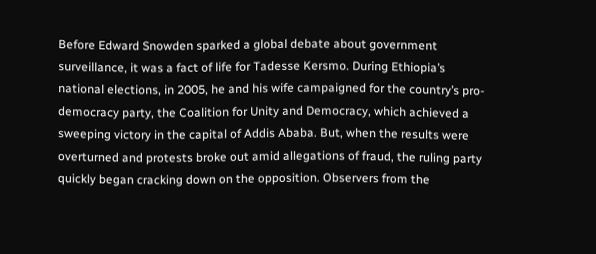Before Edward Snowden sparked a global debate about government surveillance, it was a fact of life for Tadesse Kersmo. During Ethiopia’s national elections, in 2005, he and his wife campaigned for the country’s pro-democracy party, the Coalition for Unity and Democracy, which achieved a sweeping victory in the capital of Addis Ababa. But, when the results were overturned and protests broke out amid allegations of fraud, the ruling party quickly began cracking down on the opposition. Observers from the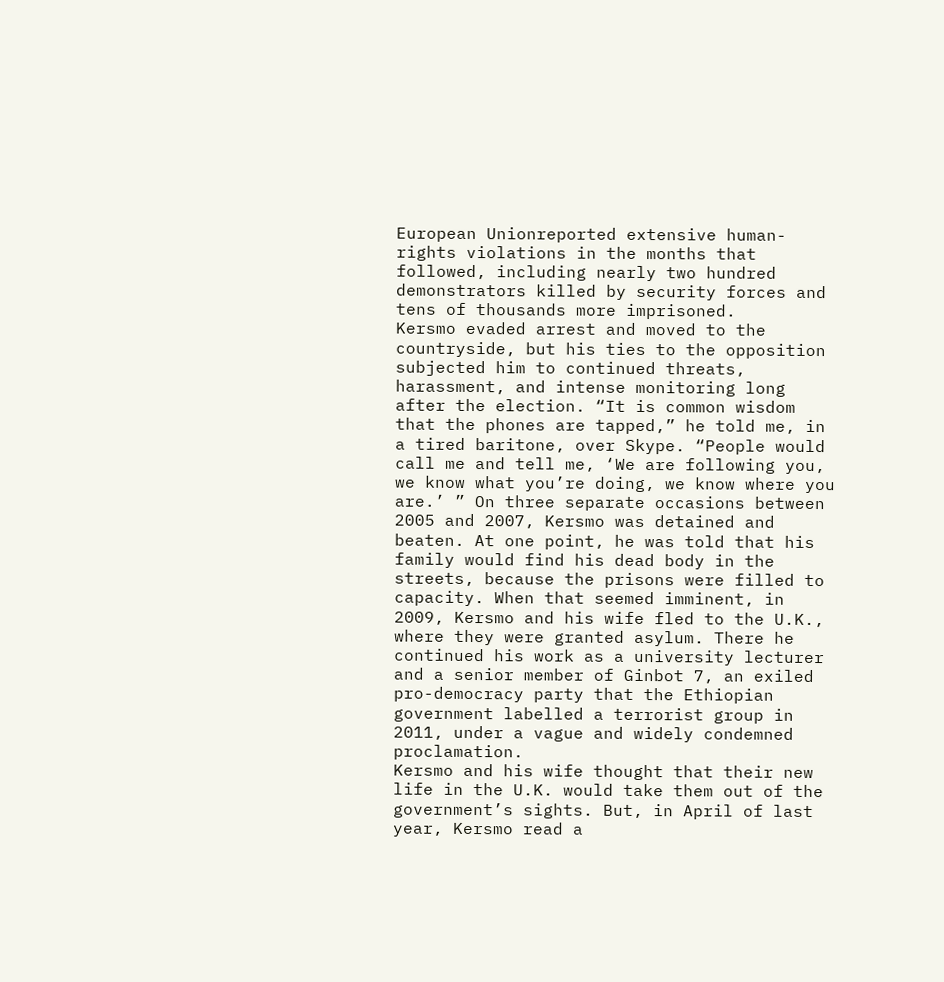European Unionreported extensive human-rights violations in the months that followed, including nearly two hundred demonstrators killed by security forces and tens of thousands more imprisoned.
Kersmo evaded arrest and moved to the countryside, but his ties to the opposition subjected him to continued threats, harassment, and intense monitoring long after the election. “It is common wisdom that the phones are tapped,” he told me, in a tired baritone, over Skype. “People would call me and tell me, ‘We are following you, we know what you’re doing, we know where you are.’ ” On three separate occasions between 2005 and 2007, Kersmo was detained and beaten. At one point, he was told that his family would find his dead body in the streets, because the prisons were filled to capacity. When that seemed imminent, in 2009, Kersmo and his wife fled to the U.K., where they were granted asylum. There he continued his work as a university lecturer and a senior member of Ginbot 7, an exiled pro-democracy party that the Ethiopian government labelled a terrorist group in 2011, under a vague and widely condemned proclamation.
Kersmo and his wife thought that their new life in the U.K. would take them out of the government’s sights. But, in April of last year, Kersmo read a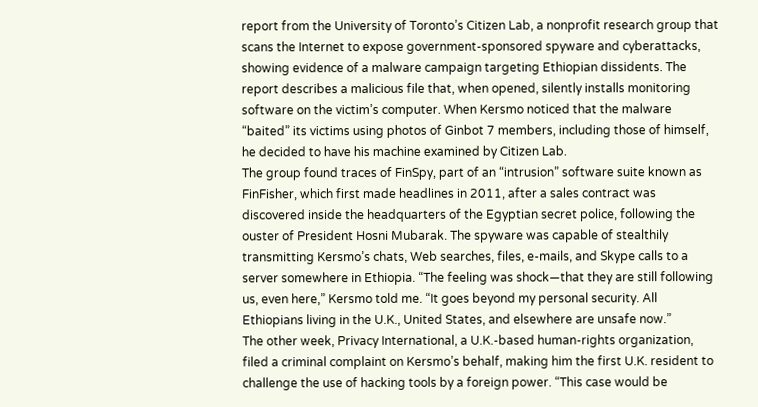report from the University of Toronto’s Citizen Lab, a nonprofit research group that scans the Internet to expose government-sponsored spyware and cyberattacks, showing evidence of a malware campaign targeting Ethiopian dissidents. The report describes a malicious file that, when opened, silently installs monitoring software on the victim’s computer. When Kersmo noticed that the malware “baited” its victims using photos of Ginbot 7 members, including those of himself, he decided to have his machine examined by Citizen Lab.
The group found traces of FinSpy, part of an “intrusion” software suite known as FinFisher, which first made headlines in 2011, after a sales contract was discovered inside the headquarters of the Egyptian secret police, following the ouster of President Hosni Mubarak. The spyware was capable of stealthily transmitting Kersmo’s chats, Web searches, files, e-mails, and Skype calls to a server somewhere in Ethiopia. “The feeling was shock—that they are still following us, even here,” Kersmo told me. “It goes beyond my personal security. All Ethiopians living in the U.K., United States, and elsewhere are unsafe now.”
The other week, Privacy International, a U.K.-based human-rights organization, filed a criminal complaint on Kersmo’s behalf, making him the first U.K. resident to challenge the use of hacking tools by a foreign power. “This case would be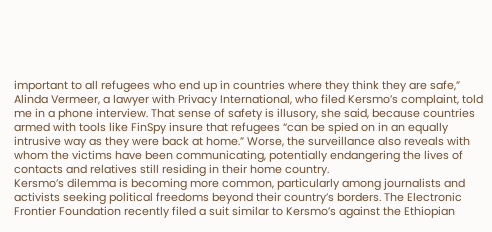important to all refugees who end up in countries where they think they are safe,” Alinda Vermeer, a lawyer with Privacy International, who filed Kersmo’s complaint, told me in a phone interview. That sense of safety is illusory, she said, because countries armed with tools like FinSpy insure that refugees “can be spied on in an equally intrusive way as they were back at home.” Worse, the surveillance also reveals with whom the victims have been communicating, potentially endangering the lives of contacts and relatives still residing in their home country.
Kersmo’s dilemma is becoming more common, particularly among journalists and activists seeking political freedoms beyond their country’s borders. The Electronic Frontier Foundation recently filed a suit similar to Kersmo’s against the Ethiopian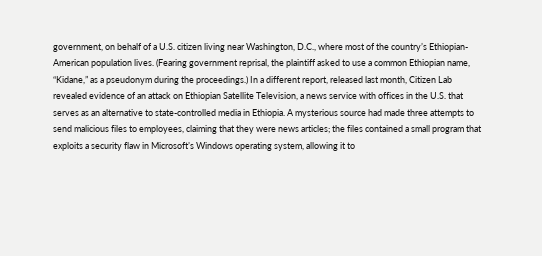government, on behalf of a U.S. citizen living near Washington, D.C., where most of the country’s Ethiopian-American population lives. (Fearing government reprisal, the plaintiff asked to use a common Ethiopian name, “Kidane,” as a pseudonym during the proceedings.) In a different report, released last month, Citizen Lab revealed evidence of an attack on Ethiopian Satellite Television, a news service with offices in the U.S. that serves as an alternative to state-controlled media in Ethiopia. A mysterious source had made three attempts to send malicious files to employees, claiming that they were news articles; the files contained a small program that exploits a security flaw in Microsoft’s Windows operating system, allowing it to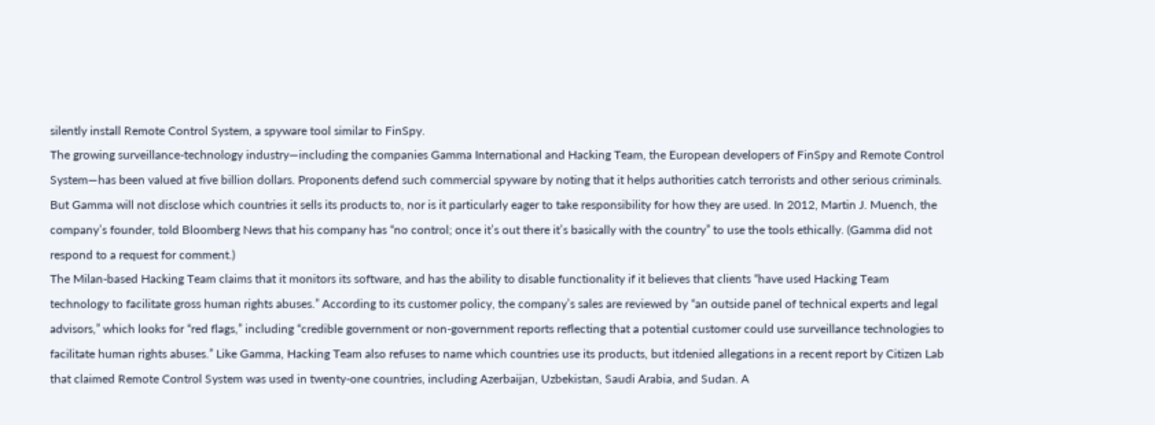silently install Remote Control System, a spyware tool similar to FinSpy.
The growing surveillance-technology industry—including the companies Gamma International and Hacking Team, the European developers of FinSpy and Remote Control System—has been valued at five billion dollars. Proponents defend such commercial spyware by noting that it helps authorities catch terrorists and other serious criminals. But Gamma will not disclose which countries it sells its products to, nor is it particularly eager to take responsibility for how they are used. In 2012, Martin J. Muench, the company’s founder, told Bloomberg News that his company has “no control; once it’s out there it’s basically with the country” to use the tools ethically. (Gamma did not respond to a request for comment.)
The Milan-based Hacking Team claims that it monitors its software, and has the ability to disable functionality if it believes that clients “have used Hacking Team technology to facilitate gross human rights abuses.” According to its customer policy, the company’s sales are reviewed by “an outside panel of technical experts and legal advisors,” which looks for “red flags,” including “credible government or non-government reports reflecting that a potential customer could use surveillance technologies to facilitate human rights abuses.” Like Gamma, Hacking Team also refuses to name which countries use its products, but itdenied allegations in a recent report by Citizen Lab that claimed Remote Control System was used in twenty-one countries, including Azerbaijan, Uzbekistan, Saudi Arabia, and Sudan. A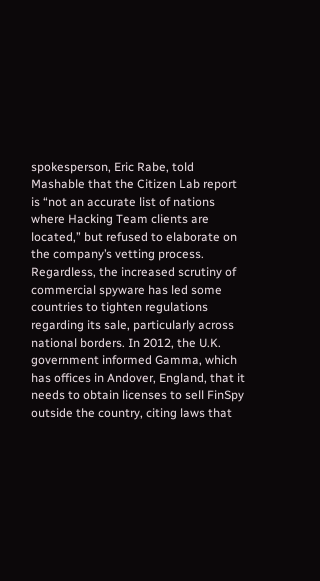spokesperson, Eric Rabe, told Mashable that the Citizen Lab report is “not an accurate list of nations where Hacking Team clients are located,” but refused to elaborate on the company’s vetting process.
Regardless, the increased scrutiny of commercial spyware has led some countries to tighten regulations regarding its sale, particularly across national borders. In 2012, the U.K. government informed Gamma, which has offices in Andover, England, that it needs to obtain licenses to sell FinSpy outside the country, citing laws that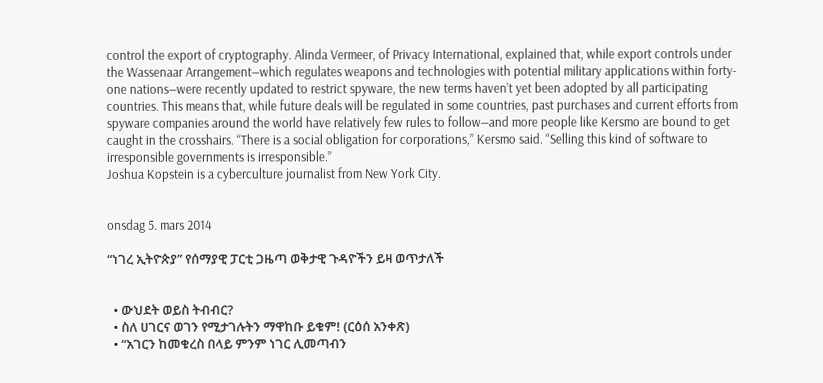control the export of cryptography. Alinda Vermeer, of Privacy International, explained that, while export controls under the Wassenaar Arrangement—which regulates weapons and technologies with potential military applications within forty-one nations—were recently updated to restrict spyware, the new terms haven’t yet been adopted by all participating countries. This means that, while future deals will be regulated in some countries, past purchases and current efforts from spyware companies around the world have relatively few rules to follow—and more people like Kersmo are bound to get caught in the crosshairs. “There is a social obligation for corporations,” Kersmo said. “Selling this kind of software to irresponsible governments is irresponsible.”
Joshua Kopstein is a cyberculture journalist from New York City.


onsdag 5. mars 2014

“ነገረ ኢትዮጵያ” የሰማያዊ ፓርቲ ጋዜጣ ወቅታዊ ጉዳዮችን ይዛ ወጥታለች


  • ውህደት ወይስ ትብብር?
  • ስለ ሀገርና ወገን የሚታገሉትን ማዋከቡ ይቁም! (ርዕሰ አንቀጽ)
  • “አገርን ከመቁረስ በላይ ምንም ነገር ሊመጣብን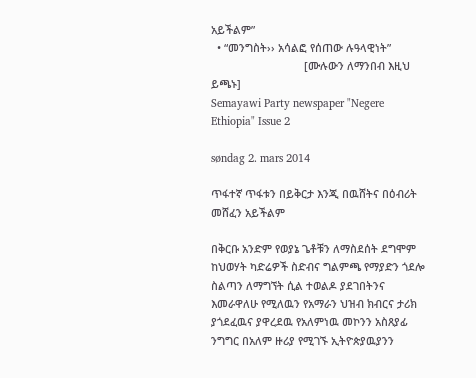አይችልም”
  • “መንግስት›› አሳልፎ የሰጠው ሉዓላዊነት”
                               [ሙሉውን ለማንበብ እዚህ ይጫኑ]
Semayawi Party newspaper "Negere Ethiopia" Issue 2

søndag 2. mars 2014

ጥፋተኛ ጥፋቱን በይቅርታ እንጂ በዉሸትና በዕብሪት መሸፈን አይችልም

በቅርቡ አንድም የወያኔ ጌቶቹን ለማስደሰት ደግሞም ከህወሃት ካድሬዎች ስድብና ግልምጫ የማያድን ጎደሎ ስልጣን ለማግኘት ሲል ተወልዶ ያደገበትንና እመራዋለሁ የሚለዉን የአማራን ህዝብ ክብርና ታሪክ ያጎደፈዉና ያዋረደዉ የአለምነዉ መኮንን አስጸያፊ ንግግር በአለም ዙሪያ የሚገኙ ኢትዮጵያዉያንን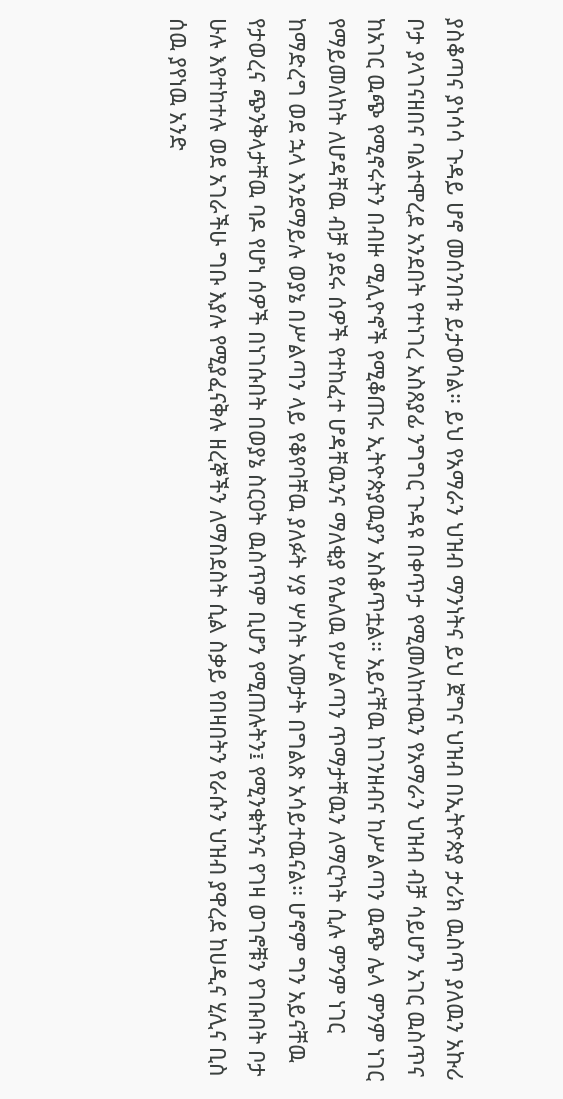ያስቆጣና ያነሳሳ ጉዳይ ሆኖ መሰንበቱ ይታወሳል። ይህ የአማራን ህዝብ ማንነትና ይህ ጀግና ህዝብ በኢትዮጵያ ታሪክ ዉስጥ ያለዉን አኩሪ ቦታ ያላገናዘበና ባልተሞረደ አንደበት የተነገረ አስጸያፊ ንግግር ጉዳዩ በቀጥታ የሚመለከተዉን የአማራን ህዝብ ብቻ ሳይሆን አገር ዉስጥና ከአገር ዉጭ የሚኖሩትን በብዙ ሚሊዮኖች የሚቆጠሩ ኢትዮጵያዉያን አስቆጥቷል። አይናቸዉ ከገንዘብና ከሥልጣን ዉጭ ሌላ ምንም ነገር የማይመለከት ለሆዳቸዉ ብቻ ያደሩ ሰዎች የተከፈተ ሆዳቸዉንና ማለቂያ የሌለዉ የሥልጣን ጥማታቸዉን ለማርካት ሲሉ ምንም ነገር ከማድረግ ወደ ኋላ እንደማይሉ ወያኔ በሥልጣን ላይ የቆየባቸዉ ያለፉት ሃያ ሦስት አመታት በግልጽ አሳይተዉናል። ሆኖም ግን አይናቸዉ የታወረና ጭንቅላታቸዉ ባዶ የሆነ ሰዎች በነገሱበት በወያኔ ስርዐት ዉስጥም ቢሆን የሚጠሉትን፤ የሚንቁትንና የገዛ ወገኖቹን የገቡበት ቦታ ሁሉ እየተከተሉ ወደ አገራችሁ ግቡ እያሉ የሚያፈናቅሉ ዘረኞችን ለማስደስት ሲል ስቃይ የበዛበትን የራሱን ህዝብ ያዋረደ ከሀዲና ሂሊና ቢስ ሰዉ ያየነዉ አንድ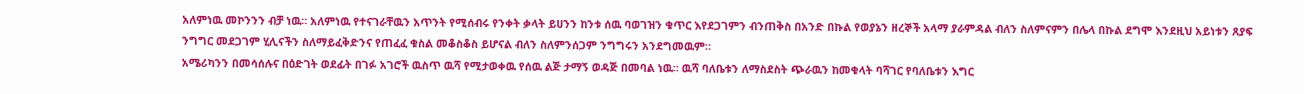አለምነዉ መኮንንን ብቻ ነዉ። አለምነዉ የተናገራቸዉን አጥንት የሚሰብሩ የንቀት ቃላት ይሀንን ከንቱ ሰዉ ባወገዝን ቁጥር እየደጋገምን ብንጠቅስ በአንድ በኩል የወያኔን ዘረኞች አላማ ያራምዳል ብለን ስለምናምን በሌላ በኩል ደግሞ እንደዚህ አይነቱን ጸያፍ ንግግር መደጋገም ሂሊናችን ስለማይፈቅድንና የጠፈፈ ቁስል መቆስቆስ ይሆናል ብለን ስለምንሰጋም ንግግሩን አንደግመዉም።
አሜሪካንን በመሳሰሉና በዕድገት ወደፊት በገፉ አገሮች ዉስጥ ዉሻ የሚታወቀዉ የሰዉ ልጅ ታማኝ ወዳጅ በመባል ነዉ። ዉሻ ባለቤቱን ለማስደስት ጭራዉን ከመቁላት ባሻገር የባለቤቱን እግር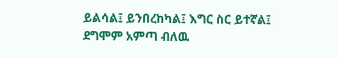ይልሳል፤ ይንበረከካል፤ እግር ስር ይተኛል፤ ደግሞም አምጣ ብለዉ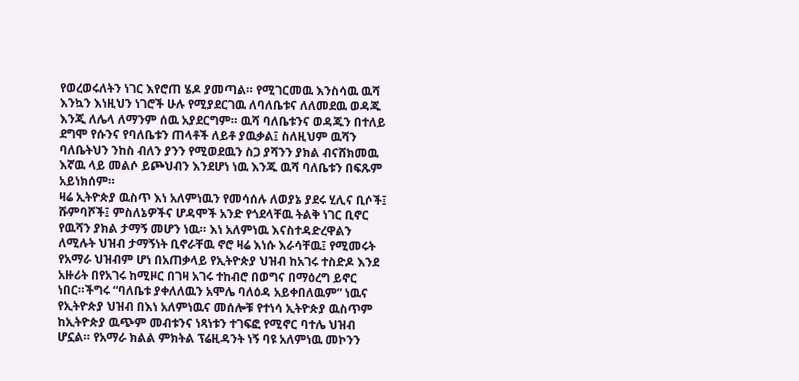የወረወሩለትን ነገር እየሮጠ ሄዶ ያመጣል። የሚገርመዉ እንስሳዉ ዉሻ እንኳን እነዚህን ነገሮች ሁሉ የሚያደርገዉ ለባለቤቱና ለለመደዉ ወዳጁ እንጂ ለሌላ ለማንም ሰዉ አያደርግም። ዉሻ ባለቤቱንና ወዳጁን በተለይ ደግሞ የሱንና የባለቤቱን ጠላቶች ለይቶ ያዉቃል፤ ስለዚህም ዉሻን ባለቤትህን ንከስ ብለን ያንን የሚወደዉን ስጋ ያሻንን ያክል ብናሸክመዉ እኛዉ ላይ መልሶ ይጮህብን እንደሆነ ነዉ እንጁ ዉሻ ባለቤቱን በፍጹም አይነክሰም።
ዛሬ ኢትዮጵያ ዉስጥ እነ አለምነዉን የመሳሰሉ ለወያኔ ያደሩ ሂሊና ቢሶች፤ ሹምባሾች፤ ምስለኔዎችና ሆዳሞች አንድ የጎደላቸዉ ትልቅ ነገር ቢኖር የዉሻን ያክል ታማኝ መሆን ነዉ። እነ አለምነዉ እናስተዳድረዋልን ለሚሉት ህዝብ ታማኝነት ቢኖራቸዉ ኖሮ ዛሬ እነሱ እራሳቸዉ፤ የሚመሩት የአማራ ህዝብም ሆነ በአጠቃላይ የኢትዮጵያ ህዝብ ከአገሩ ተስድዶ እንደ አዙሪት በየአገሩ ከሚዞር በገዛ አገሩ ተከብሮ በወግና በማዕረግ ይኖር ነበር።ችግሩ “ባለቤቱ ያቀለለዉን አሞሌ ባለዕዳ አይቀበለዉም” ነዉና የኢትዮጵያ ህዝብ በእነ አለምነዉና መሰሎቹ የተነሳ ኢትዮጵያ ዉስጥም ከኢትዮጵያ ዉጭም መብቱንና ነጻነቱን ተገፍፎ የሚኖር ባተሌ ህዝብ ሆኗል። የአማራ ክልል ምክትል ፕሬዚዳንት ነኝ ባዩ አለምነዉ መኮንን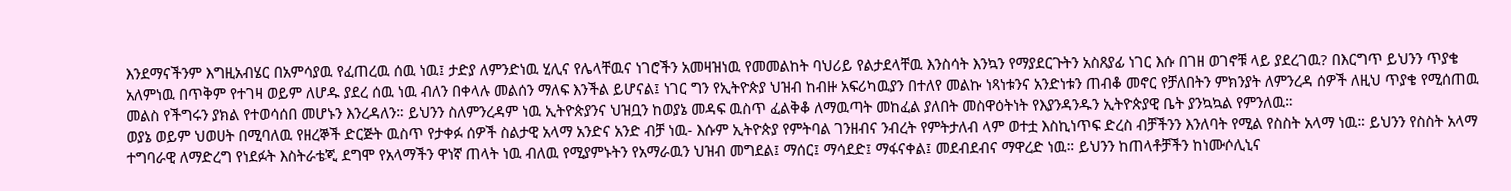እንደማናችንም እግዚአብሄር በአምሳያዉ የፈጠረዉ ሰዉ ነዉ፤ ታድያ ለምንድነዉ ሂሊና የሌላቸዉና ነገሮችን አመዛዝነዉ የመመልከት ባህሪይ የልታደላቸዉ እንስሳት እንኳን የማያደርጉትን አስጸያፊ ነገር እሱ በገዘ ወገኖቹ ላይ ያደረገዉ? በእርግጥ ይህንን ጥያቄ አለምነዉ በጥቅም የተገዛ ወይም ለሆዱ ያደረ ሰዉ ነዉ ብለን በቀላሉ መልሰን ማለፍ እንችል ይሆናል፤ ነገር ግን የኢትዮጵያ ህዝብ ከብዙ አፍሪካዉያን በተለየ መልኩ ነጻነቱንና አንድነቱን ጠብቆ መኖር የቻለበትን ምክንያት ለምንረዳ ሰዎች ለዚህ ጥያቄ የሚሰጠዉ መልስ የችግሩን ያክል የተወሳሰበ መሆኑን እንረዳለን። ይህንን ስለምንረዳም ነዉ ኢትዮጵያንና ህዝቧን ከወያኔ መዳፍ ዉስጥ ፈልቅቆ ለማዉጣት መከፈል ያለበት መስዋዕትነት የእያንዳንዱን ኢትዮጵያዊ ቤት ያንኳኳል የምንለዉ።
ወያኔ ወይም ህወሀት በሚባለዉ የዘረኞች ድርጅት ዉስጥ የታቀፉ ሰዎች ስልታዊ አላማ አንድና አንድ ብቻ ነዉ- እሱም ኢትዮጵያ የምትባል ገንዘብና ንብረት የምትታለብ ላም ወተቷ እስኪነጥፍ ድረስ ብቻችንን እንለባት የሚል የስስት አላማ ነዉ። ይህንን የስስት አላማ ተግባራዊ ለማድረግ የነደፉት እስትራቴጂ ደግሞ የአላማችን ዋነኛ ጠላት ነዉ ብለዉ የሚያምኑትን የአማራዉን ህዝብ መግደል፤ ማሰር፤ ማሳደድ፤ ማፋናቀል፤ መደብደብና ማዋረድ ነዉ። ይህንን ከጠላቶቻችን ከነሙሶሊኒና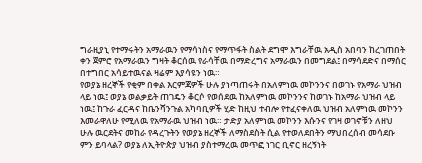ግራዚያኒ የተማሩትን አማራዉን የማሳነስና የማጥፋት ስልት ደግሞ እግራቸዉ አዲስ አበባን ከረገጠበት ቀን ጀምሮ የአማራዉን ግዛት ቆርሰዉ የራሳቸዉ በማድረግና አማራዉን በመግደል፤ በማሳደድና በማሰር በተግበር አሳይተዉናል ዛሬም እያሳዩን ነዉ።
የወያኔ ዘረኞች የቂም በቀል እርምጃዎች ሁሉ ያነጣጠሩት በአለምነዉ መኮንንና በወገኑ የአማራ ህዝብ ላይ ነዉ፤ ወያኔ ወልቃይት ጠገዴን ቆርሶ የወሰደዉ ከአለምነዉ መኮንንና ከወገኑ ከአማራ ህዝብ ላይ ነዉ፤ ከጉራ ፈርዳና ከቤንሻንጉል አካባቢዎች ሂድ ከዚህ ተብሎ የተፈናቀለዉ ህዝብ አለምነዉ መኮንን እመራዋለሁ የሚለዉ የአማራዉ ህዝብ ነዉ። ታድያ አለምነዉ መኮንን እሱንና የገዛ ወገኖቹን ለዘህ ሁሉ ዉርደትና መከራ የዳረጉትን የወያኔ ዘረኞች ለማስደስት ሲል የተወለደበትን ማህበረሰብ መሳደቡ ምን ይባላል? ወያኔ ለኢትዮጵያ ህዝብ ያስተማረዉ መጥፎ ነገር ቢኖር ዘረኝነት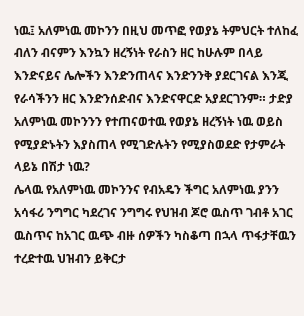ነዉ፤ አለምነዉ መኮንን በዚህ መጥፎ የወያኔ ትምህርት ተለከፈ ብለን ብናምን እንኳን ዘረኝነት የራስን ዘር ከሁሉም በላይ እንድናይና ሌሎችን እንድንጠላና እንድንንቅ ያደርገናል እንጂ የራሳችንን ዘር እንድንሰድብና እንድናዋርድ አያደርገንም። ታድያ አለምነዉ መኮንንን የተጠናወተዉ የወያኔ ዘረኝነት ነዉ ወይስ የሚያድኑትን እያስጠላ የሚገድሉትን የሚያስወደድ የታምራት ላይኔ በሽታ ነዉ?
ሌላዉ የአለምነዉ መኮንንና የብአዴን ችግር አለምነዉ ያንን አሳፋሪ ንግግር ካደረገና ንግግሩ የህዝብ ጆሮ ዉስጥ ገብቶ አገር ዉስጥና ከአገር ዉጭ ብዙ ሰዎችን ካስቆጣ በኋላ ጥፋታቸዉን ተረድተዉ ህዝብን ይቅርታ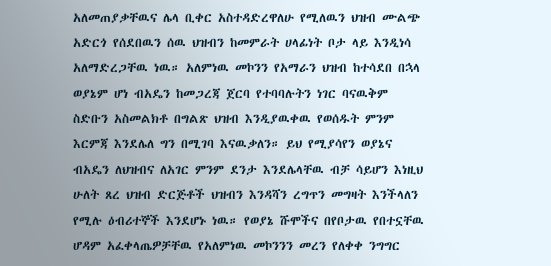አለመጠያቃቸዉና ሌላ ቢቀር አስተዳድረዋለሁ የሚለዉን ህዝብ ሙልጭ አድርጎ የሰደበዉን ሰዉ ህዝብን ከመምራት ሀላፊነት ቦታ ላይ እንዲነሳ አለማድረጋቸዉ ነዉ። አለምነዉ መኮንን የአማራን ህዝብ ከተሳደበ በኋላ ወያኔም ሆነ ብአዴን ከመጋረጃ ጀርባ የተባባሉትን ነገር ባናዉቅም ስድቡን አስመልክቶ በግልጽ ህዝብ እንዲያዉቀዉ የወሰዱት ምንም እርምጃ እንደሌለ ግን በሚገባ እናዉቃለን። ይህ የሚያሳየን ወያኔና ብአዴን ለህዝብና ለአገር ምንም ደንታ እንደሌላቸዉ ብቻ ሳይሆን እነዚህ ሁለት ጸረ ህዝብ ድርጅቶች ህዝብን እንዳሻን ረግጥን መግዛት እንችላለን የሚሉ ዕብሪተኞች እንደሆኑ ነዉ። የወያኔ ሹሞችና በየቦታዉ የበተኗቸዉ ሆዳም አፈቀላጤዎቻቸዉ የአለምነዉ መኮንንን መረን የለቀቀ ንግግር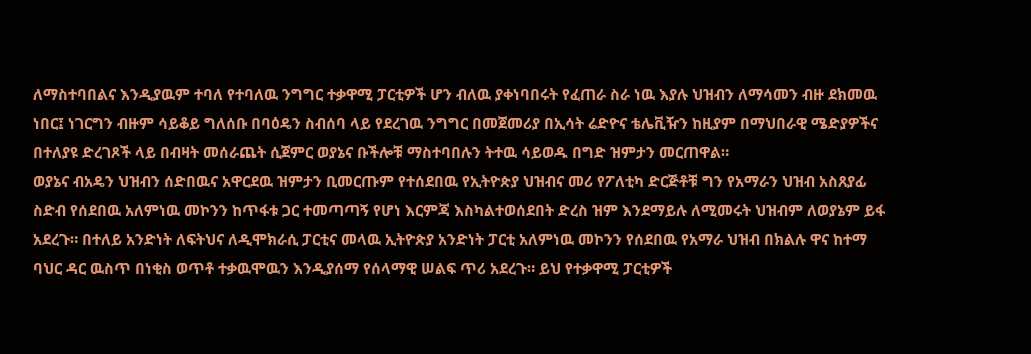ለማስተባበልና እንዲያዉም ተባለ የተባለዉ ንግግር ተቃዋሚ ፓርቲዎች ሆን ብለዉ ያቀነባበሩት የፈጠራ ስራ ነዉ እያሉ ህዝብን ለማሳመን ብዙ ደክመዉ ነበር፤ ነገርግን ብዙም ሳይቆይ ግለሰቡ በባዕዴን ስብሰባ ላይ የደረገዉ ንግግር በመጀመሪያ በኢሳት ሬድዮና ቴሌቪዥን ከዚያም በማህበራዊ ሜድያዎችና በተለያዩ ድረገጾች ላይ በብዛት መሰራጨት ሲጀምር ወያኔና ቡችሎቹ ማስተባበሉን ትተዉ ሳይወዱ በግድ ዝምታን መርጠዋል።
ወያኔና ብአዴን ህዝብን ሰድበዉና አዋርደዉ ዝምታን ቢመርጡም የተሰደበዉ የኢትዮጵያ ህዝብና መሪ የፖለቲካ ድርጅቶቹ ግን የአማራን ህዝብ አስጸያፊ ስድብ የሰደበዉ አለምነዉ መኮንን ከጥፋቱ ጋር ተመጣጣኝ የሆነ እርምጃ እስካልተወሰደበት ድረስ ዝም እንደማይሉ ለሚመሩት ህዝብም ለወያኔም ይፋ አደረጉ። በተለይ አንድነት ለፍትህና ለዲሞክራሲ ፓርቲና መላዉ ኢትዮጵያ አንድነት ፓርቲ አለምነዉ መኮንን የሰደበዉ የአማራ ህዝብ በክልሉ ዋና ከተማ ባህር ዳር ዉስጥ በነቂስ ወጥቶ ተቃዉሞዉን እንዲያሰማ የሰላማዊ ሠልፍ ጥሪ አደረጉ። ይህ የተቃዋሚ ፓርቲዎች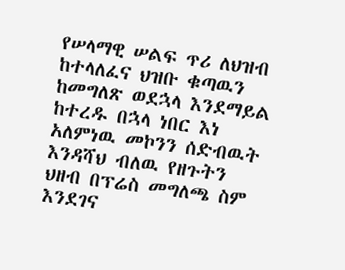የሠላማዊ ሠልፍ ጥሪ ለህዝብ ከተላለፈና ህዝቡ ቁጣዉን ከመግለጽ ወደኋላ እንደማይል ከተረዱ በኋላ ነበር እነ አለምነዉ መኮንን ሰድብዉት እንዳሻህ ብለዉ የዘጉትን ህዘብ በፕሬስ መግለጫ ስም እንደገና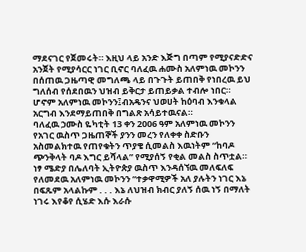ማደናገር የጀመሩት። እዚህ ላይ አንድ እጅግ በጣም የሚያናድድና አንጀት የሚያሳርር ነገር ቢኖር ባለፈዉ ሐሙስ አለምነዉ መኮንን በሰጠዉ ጋዜጣዊ መግለጫ ላይ በጉጉት ይጠበቅ የነበረዉ ይህ ግለሰብ የሰደበዉን ህዝብ ይቅርታ ይጠይቃል ተብሎ ነበር። ሆኖም አለምነዉ መኮንን፤ብአዴንና ህወሀት ከዕባብ እንቁላል አርግብ እንደማይጠበቅ በግልጽ አሳይተዉናል።
ባለፈዉ ኃሙስ ዬካቲት 13 ቀን 2006 ዓም አለምነዉ መኮንን የአገር ዉስጥ ጋዜጠኞች ያንን መረን የለቀቀ ስድቡን አስመልክተዉ የጠየቁትን ጥያቄ ሲመልስ እዉነትም “ከባዶ ጭንቅላት ባዶ እግር ይሻላል” የሚያሰኝ የቂል መልስ ስጥቷል። ነፃ ሜድያ በሌለባት ኢትዮጵያ ዉስጥ እንዳሰኘዉ መለፍለፍ የለመደዉ አለምነዉ መኮንን “ተቃዋሚዎች አለ ያሉትን ነገር እኔ በፍጹም አላልኩም . . . እኔ ለህዝብ ክብር ያለኝ ሰዉ ነኝ በማለት ነገሩ እየቆየ ሲሄድ እሱ እራሱ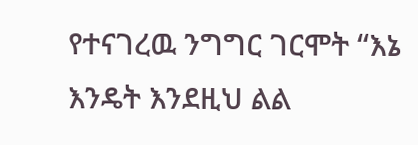የተናገረዉ ንግግር ገርሞት “እኔ እንዴት እንደዚህ ልል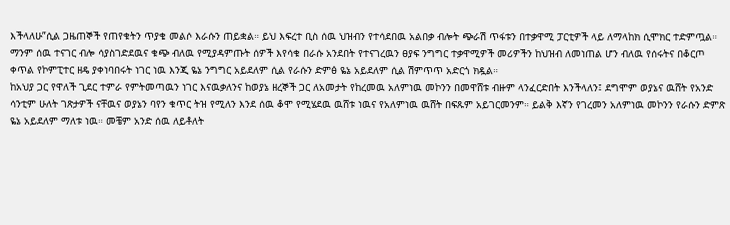እችላለሁ”ሲል ጋዜጠኞች የጠየቁትን ጥያቄ መልሶ እራሱን ጠይቋል። ይህ እፍረተ ቢስ ሰዉ ህዝብን የተሳደበዉ አልበቃ ብሎት ጭራሽ ጥፋቱን በተቃዋሚ ፓርቲዎች ላይ ለማላከክ ሲሞክር ተድምጧል። ማንም ሰዉ ተናገር ብሎ ሳያስገድደዉና ቁጭ ብለዉ የሚያዳምጡት ሰዎች እየሳቁ በራሱ አንደበት የተናገረዉን ፀያፍ ንግግር ተቃዋሚዎች መሪዎችን ከህዝብ ለመነጠል ሆን ብለዉ የሰሩትና በቆርጦ ቀጥል የኮምፒተር ዘዴ ያቀነባበሩት ነገር ነዉ እንጂ ዬኔ ንግግር አይደለም ሲል የራሱን ድምፅ ዬኔ አይደለም ሲል ሽምጥጥ አድርጎ ክዷል።
ከአህያ ጋር የዋለች ጊደር ተምራ የምትመጣዉን ነገር እናዉቃለንና ከወያኔ ዘረኞች ጋር ለአመታት የከረመዉ አለምነዉ መኮንን በመዋሸቱ ብዙም ላንፈርድበት እንችላለን፤ ደግሞም ወያኔና ዉሸት የአንድ ሳንቲም ሁለት ገጽታዎች ናቸዉና ወያኔን ባየን ቁጥር ትዝ የሚለን እንደ ሰዉ ቆሞ የሚሄደዉ ዉሸቱ ነዉና የአለምነዉ ዉሸት በፍጹም አይገርመንም። ይልቅ እኛን የገረመን አለምነዉ መኮንን የራሱን ድምጽ ዬኔ አይደለም ማለቱ ነዉ። መቼም አንድ ሰዉ ለይቶለት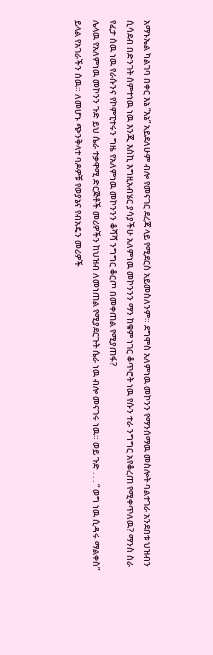አማኑኤል ካልገባ በቀር እኔ “እኔ” አይደለሁም ብሎ የመናገር ደረጃ ላይ የሚደርስ አይመስለንም። ደግሞስ አለምነዉ መኮንን የማንሰማዉ መስሎት ባልተገራ አንደበቱ ህዝብን ሲሳደብ በድንገት ሰምተነዉ ነዉ እንጂ እስኪ እግዚአብሄር ያሳያችሁ አለምነዉ መኮንንን ማን ከቁም ነገር ቆጥሮት ነዉ የሱን ተራ ንግግር አየቆረጠ የሚቀጥለዉ? ማንስ ስራ የፈታ ሰዉ ነዉ የራሱንና የኮምፒተሩን ግዜ የአለምነዉ መኮንንን ቆሻሻ ንግግር ቆርጦ በመቀጠል የሚያጠፋ?
ሌላዉ የአለምነዉ መኮንን ጉድ ይህ ሴራ ተቃዋሚ ድርጅቶች መሪዎችን ከህዝብ ለመነጠል የሚያደርጉት ሴራ ነዉ ብሎ መናገሩ ነዉ። ወይ ጉድ . . . “ ወግ ነዉ ሲዳሩ ማልቀስ” ይላል የአገራችን ሰዉ። ለመሆኑ ጭንቅላተ ባዶዎቹ የወያኔና የብአዴን መሪዎች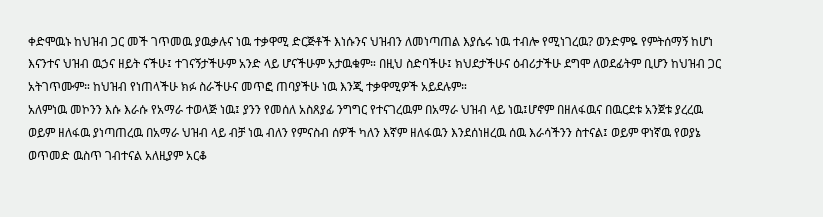ቀድሞዉኑ ከህዝብ ጋር መች ገጥመዉ ያዉቃሉና ነዉ ተቃዋሚ ድርጅቶች እነሱንና ህዝብን ለመነጣጠል እያሴሩ ነዉ ተብሎ የሚነገረዉ? ወንድምዬ የምትሰማኝ ከሆነ እናንተና ህዝብ ዉኃና ዘይት ናችሁ፤ ተገናኝታችሁም አንድ ላይ ሆናችሁም አታዉቁም። በዚህ ስድባችሁ፤ ክህደታችሁና ዕብሪታችሁ ደግሞ ለወደፊትም ቢሆን ከህዝብ ጋር አትገጥሙም። ከህዝብ የነጠላችሁ ክፉ ስራችሁና መጥፎ ጠባያችሁ ነዉ እንጂ ተቃዋሚዎች አይደሉም።
አለምነዉ መኮንን እሱ እራሱ የአማራ ተወላጅ ነዉ፤ ያንን የመሰለ አስጸያፊ ንግግር የተናገረዉም በአማራ ህዝብ ላይ ነዉ፤ሆኖም በዘለፋዉና በዉርደቱ አንጀቱ ያረረዉ ወይም ዘለፋዉ ያነጣጠረዉ በአማራ ህዝብ ላይ ብቻ ነዉ ብለን የምናስብ ሰዎች ካለን እኛም ዘለፋዉን እንደሰነዘረዉ ሰዉ እራሳችንን ስተናል፤ ወይም ዋነኛዉ የወያኔ ወጥመድ ዉስጥ ገብተናል አለዚያም አርቆ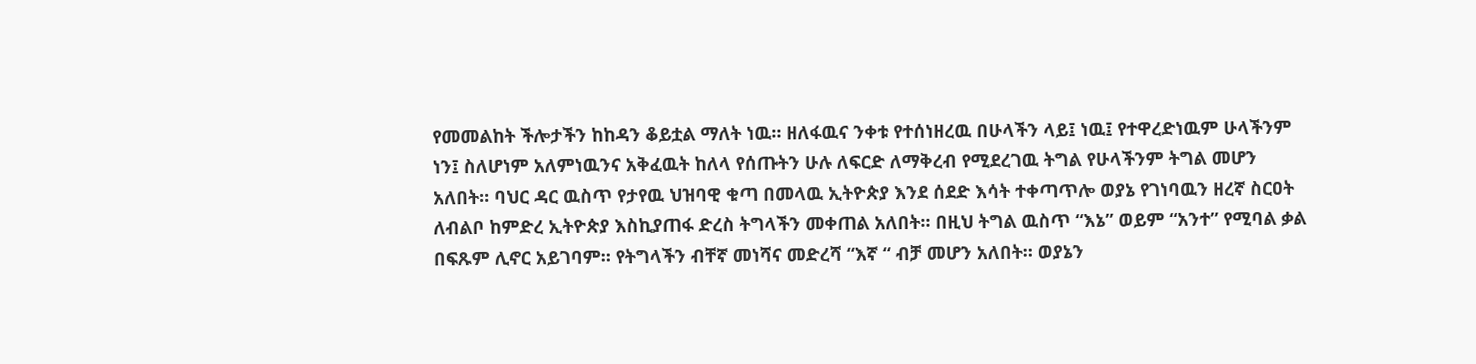የመመልከት ችሎታችን ከከዳን ቆይቷል ማለት ነዉ። ዘለፋዉና ንቀቱ የተሰነዘረዉ በሁላችን ላይ፤ ነዉ፤ የተዋረድነዉም ሁላችንም ነን፤ ስለሆነም አለምነዉንና አቅፈዉት ከለላ የሰጡትን ሁሉ ለፍርድ ለማቅረብ የሚደረገዉ ትግል የሁላችንም ትግል መሆን አለበት። ባህር ዳር ዉስጥ የታየዉ ህዝባዊ ቁጣ በመላዉ ኢትዮጵያ እንደ ሰደድ እሳት ተቀጣጥሎ ወያኔ የገነባዉን ዘረኛ ስርዐት ለብልቦ ከምድረ ኢትዮጵያ እስኪያጠፋ ድረስ ትግላችን መቀጠል አለበት። በዚህ ትግል ዉስጥ “እኔ” ወይም “አንተ” የሚባል ቃል በፍጹም ሊኖር አይገባም። የትግላችን ብቸኛ መነሻና መድረሻ “እኛ “ ብቻ መሆን አለበት። ወያኔን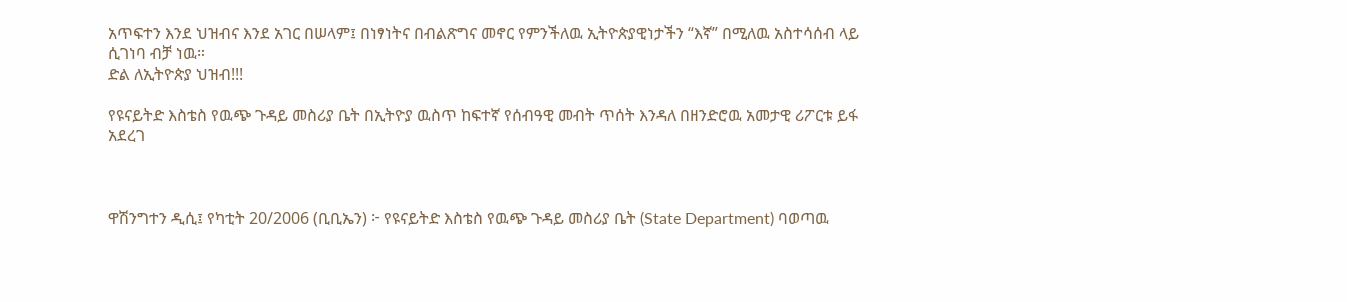አጥፍተን እንደ ህዝብና እንደ አገር በሠላም፤ በነፃነትና በብልጽግና መኖር የምንችለዉ ኢትዮጵያዊነታችን “እኛ” በሚለዉ አስተሳሰብ ላይ ሲገነባ ብቻ ነዉ።
ድል ለኢትዮጵያ ህዝብ!!!

የዩናይትድ እስቴስ የዉጭ ጉዳይ መስሪያ ቤት በኢትዮያ ዉስጥ ከፍተኛ የሰብዓዊ መብት ጥሰት እንዳለ በዘንድሮዉ አመታዊ ሪፖርቱ ይፋ አደረገ



ዋሽንግተን ዲሲ፤ የካቲት 20/2006 (ቢቢኤን) ፦ የዩናይትድ እስቴስ የዉጭ ጉዳይ መስሪያ ቤት (State Department) ባወጣዉ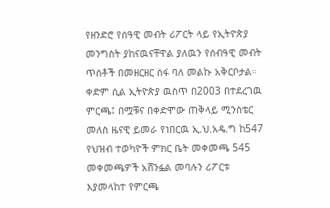የዘንድሮ የሰዓዊ መብት ሪፖርት ላይ የኢትዮጵያ መንግስት ያከናዉናቸዋል ያለዉን የሰብዓዊ መብት ጥሰቶች በመዘርዘር ሰፋ ባለ መልኩ አቅርቦታል።
ቀድም ሲል ኢትዮጵያ ዉስጥ በ2003 በተደረገዉ ምርጫ፤ በሟቹና በቀድሞው ጠቅላይ ሚንስቴር መለስ ዜናዊ ይመራ የነበርዉ ኢ.ህ.አዴ.ግ ከ547 የህዝብ ተወካዮች ምክር ቤት መቀመጫ 545 መቀመጫዎች አሸንፏል መባሉን ሪፖርቱ እያመላከተ የምርጫ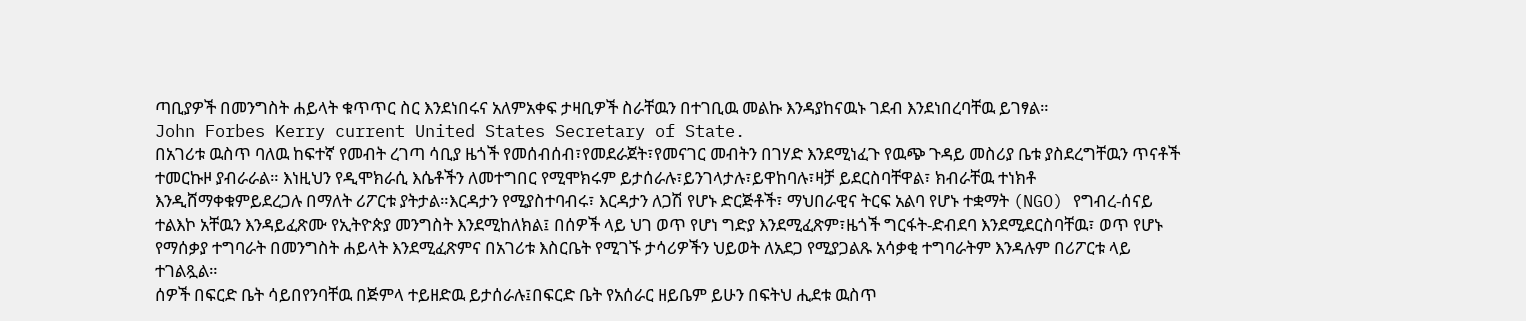ጣቢያዎች በመንግስት ሐይላት ቁጥጥር ስር እንደነበሩና አለምአቀፍ ታዛቢዎች ስራቸዉን በተገቢዉ መልኩ እንዳያከናዉኑ ገደብ እንደነበረባቸዉ ይገፃል።
John Forbes Kerry current United States Secretary of State.
በአገሪቱ ዉስጥ ባለዉ ከፍተኛ የመብት ረገጣ ሳቢያ ዜጎች የመሰብሰብ፣የመደራጀት፣የመናገር መብትን በገሃድ እንደሚነፈጉ የዉጭ ጉዳይ መስሪያ ቤቱ ያስደረግቸዉን ጥናቶች ተመርኩዞ ያብራራል። እነዚህን የዲሞክራሲ እሴቶችን ለመተግበር የሚሞክሩም ይታሰራሉ፣ይንገላታሉ፣ይዋከባሉ፣ዛቻ ይደርስባቸዋል፣ ክብራቸዉ ተነክቶ እንዲሸማቀቁምይደረጋሉ በማለት ሪፖርቱ ያትታል።እርዳታን የሚያስተባብሩ፣ እርዳታን ለጋሽ የሆኑ ድርጅቶች፣ ማህበራዊና ትርፍ አልባ የሆኑ ተቋማት (NGO) የግብረ-ሰናይ ተልእኮ አቸዉን እንዳይፈጽሙ የኢትዮጵያ መንግስት እንደሚከለክል፤ በሰዎች ላይ ህገ ወጥ የሆነ ግድያ እንደሚፈጽም፣ዜጎች ግርፋት-ድብደባ እንደሚደርስባቸዉ፣ ወጥ የሆኑ የማሰቃያ ተግባራት በመንግስት ሐይላት እንደሚፈጽምና በአገሪቱ እስርቤት የሚገኙ ታሳሪዎችን ህይወት ለአደጋ የሚያጋልጹ አሳቃቂ ተግባራትም እንዳሉም በሪፖርቱ ላይ ተገልጿል።
ሰዎች በፍርድ ቤት ሳይበየንባቸዉ በጅምላ ተይዘድዉ ይታሰራሉ፤በፍርድ ቤት የአሰራር ዘይቤም ይሁን በፍትህ ሒደቱ ዉስጥ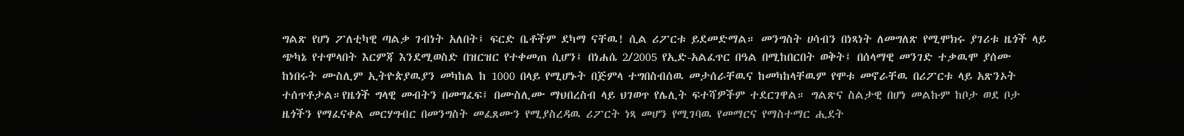ግልጽ የሆነ ፖለቲካዊ ጣልቃ ገብነት አለበት፤ ፍርድ ቤቶችም ደካማ ናቸዉ! ሲል ሪፖርቱ ይደመድማል። መንግስት ሀሳብን በነጻነት ለመግለጽ የሚሞክሩ ያገሪቱ ዜጎች ላይ ጭካኔ የተሞላበት እርምጃ እንደሚወስድ በዝርዝር የተቀመጠ ሲሆን፤ በነሐሴ 2/2005 የኢድ-አልፈጥር በዓል በሚከበርበት ወቅት፤ በሰላማዊ መንገድ ተቃዉሞ ያሰሙ ከነበሩት ሙስሊም ኢትዮጵያዉያን መካከል ከ 1000 በላይ የሚሆኑት በጅምላ ተግበስብሰዉ መታሰራቸዉና ከመካከላቸዉም የሞቱ መኖራቸዉ በሪፖርቱ ላይ አጽንኦት ተሰጥቶታል።የዜጎች ግላዊ መብትን በመግፈፍ፤ በሙስሊሙ ማህበረስብ ላይ ህገወጥ የሌሊት ፍተሻዎችም ተደርገዋል። ግልጽና ስልታዊ በሆነ መልኩም ከቦታ ወደ ቦታ ዜጎችን የማፈናቀል መርሃግብር በመንግስት መፈጸሙን የሚያስረዳዉ ሪፖርት ነጻ መሆን የሚገባዉ የመማርና የማስተማር ሒደት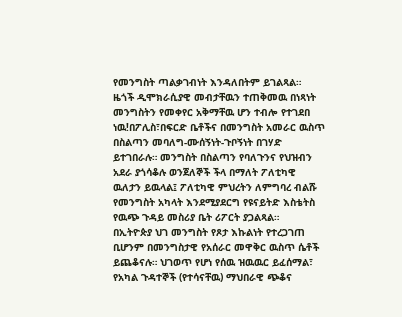የመንግስት ጣልቃገብነት እንዳለበትም ይገልጻል።
ዜጎች ዲሞክራሲያዊ መብታቸዉን ተጠቅመዉ በነጻነት መንግስትን የመቀየር አቅማቸዉ ሆን ተብሎ የተገደበ ነዉ!በፖሊስ፣በፍርድ ቤቶችና በመንግስት አመራር ዉስጥ በስልጣን መባለግ-ሙሰኝነት-ጉቦኝነት በገሃድ ይተገበራሉ። መንግስት በስልጣን የባለጉንና የህዝብን አደራ ያጎሳቆሉ ወንጀለኞች ችላ በማለት ፖለቲካዊ ዉለታን ይዉላል፤ ፖለቲካዊ ምህረትን ለምግባረ ብልሹ የመንግስት አካላት እንደሚያደርግ የዩናይትድ እስቴትስ የዉጭ ጉዳይ መስሪያ ቤት ሪፖርት ያጋልጻል።
በኢትዮጵያ ህገ መንግስት የጾታ እኩልነት የተረጋገጠ ቢሆንም በመንግስታዊ የአሰራር መዋቅር ዉስጥ ሴቶች ይጨቆናሉ። ህገወጥ የሆነ የሰዉ ዝዉዉር ይፈሰማል፣ የአካል ጉዳተኞች (የተሳናቸዉ) ማህበራዊ ጭቆና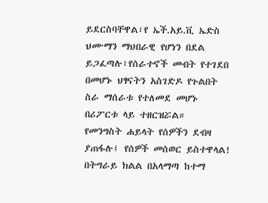ይደርስባቸዋል፣የ ኤች.አይ.ቪ ኤድስ ህሙማን ማህበራዊ የሆነን በደል ይጋፈጣሉ፣የሰራተኖች መብት የተገደበ በመሆኑ ህፃናትን አስገድዶ የጉልበት ስራ ማሰራቱ የተለመደ መሆኑ በሪፖርቱ ላይ ተዘርዝሯል።
የመንግስት ሐይላት የሰዎችን ደብዛ ያጠፋሉ፤ የሰዎች መሰወር ይስተዋላል! በትግራይ ክልል በአላማጣ ከተማ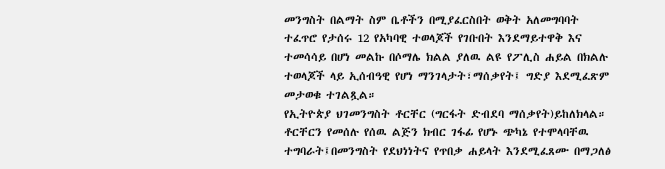መንግስት በልማት ስም ቤቶችን በሚያፈርስበት ወቅት አለመግባባት ተፈጥሮ የታሰሩ 12 የአካባዊ ተወላጆች የገቡበት እንደማይተዋቅ እና ተመሳሳይ በሆነ መልኩ በሶማሌ ክልል ያለዉ ልዩ የፖሊስ ሐይል በክልሉ ተወላጆች ላይ ኢሰብዓዊ የሆነ ማንገላታት፣ማሰቃየት፤ ግድያ እደሚፈጽም መታወቁ ተገልጿል።
የኢትዮጵያ ህገመንግስት ቶርቸር (ግርፋት ድብደባ ማሰቃየት)ይከለክላል። ቶርቸርን የመሰሉ የሰዉ ልጅን ክብር ገፋፊ የሆኑ ጭካኔ የተሞላባቸዉ ተግባራት፤በመንግስት የደህነነትና የጥበቃ ሐይላት እንደሚፈጸሙ በማጋለፅ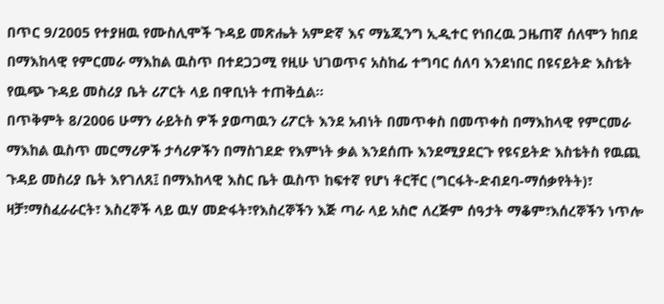በጥር 9/2005 የተያዘዉ የሙስሊሞች ጉዳይ መጽሔት አምድኛ እና ማኔጂንግ ኢዲተር የነበረዉ ጋዜጠኛ ሰለሞን ከበደ በማእከላዊ የምርመራ ማእከል ዉስጥ በተደጋጋሚ የዚሁ ህገወጥና አስከፊ ተግባር ሰለባ እንደነበር በዩናይትድ እስቴት የዉጭ ጉዳይ መስሪያ ቤት ሪፖርት ላይ በዋቢነት ተጠቅሷል።
በጥቅምት 8/2006 ሁማን ራይትስ ዎች ያወጣዉን ሪፖርት እንደ አብነት በመጥቀስ በመጥቀስ በማእከላዊ የምርመራ ማእከል ዉስጥ መርማሪዎች ታሳሪዎችን በማስገደድ የእምነት ቃል እንደሰጡ እንደሚያደርጉ የዩናይትድ እስቴትስ የዉጪ ጉዳይ መስሪያ ቤት እየገለጸ፤ በማእከላዊ እስር ቤት ዉስጥ ከፍተኛ የሆነ ቶርቸር (ግርፋት-ድብደባ-ማሰቃየትት)፣ ዛቻ፣ማስፈራራርት፣ እስረኞች ላይ ዉሃ መድፋት፣የእስረኞችን እጅ ጣራ ላይ አስሮ ለረጅም ሰዓታት ማቆም፣እሰረኞችን ነጥሎ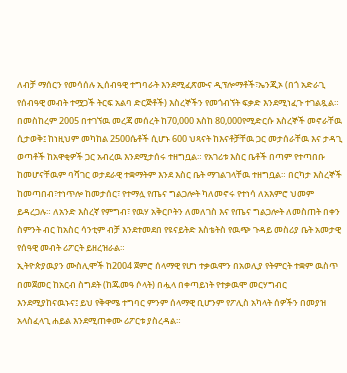ለብቻ ማሰርን የመሳሰሉ ኢሰብዓዊ ተግባራት እንደሚፈጽሙና ዲፕሎማቶች፣ኤንጂኦ (በጎ አድራጊ የሰብዓዊ መብት ተሟጋች ትርፍ አልባ ድርጅቶች) እስረኞችን የመጎብኘት ፍቃድ እንደሚነፈጉ ተገልጿል።
በመስከረም 2005 በተገኘዉ መረጃ መሰረት ከ70,000 እስከ 80,000የሚድርሱ እስረኞች መኖራቸዉ ሲታወቅ፤ ከነዚህም መካከል 2500ሴቶች ሲሆኑ 600 ህጻናት ከእናቶቻቸዉ ጋር መታሰራቸዉ እና ታዳጊ ወጣቶች ከአዋቂዎች ጋር አብረዉ እንደሚታሰሩ ተዘግቧል። የአገሪቱ እስር ቤቶች በጣም የተጣበቡ ከመሆናቸዉም ባሻገር ወታደራዊ ተቋማትም እንደ እስር ቤት ማገልገላቸዉ ተዘግቧል። በርካታ እስረኞች ከመጣበብ፣ተነጥሎ ከመታሰር፣ የተማሏ የጤና ግልጋሎት ካለመኖሩ የተነሳ ለአእምሮ ህመም ይዳረጋሉ። ለአንድ እስረኛ የምግብ፣ የዉሃ አቅርቦትን ለመለገስ እና የጤና ግልጋሎት ለመስጠት በቀን ስምንት ብር ከአስር ሳንቲም ብቻ እንደተመደበ የዩናይትድ እስቴትስ የዉጭ ጉዳይ መስሪያ ቤት አመታዊ የሰዓዊ መብት ሪፖርት ይዘረዝራል።
ኢትዮጵያዉያን ሙስሊሞች ከ2004 ጀምሮ ሰላማዊ የሆነ ተቃዉሞን በአወሊያ የትምርት ተቋም ዉስጥ በመጀመር ከአርብ ስግደት (ከጁመዓ ሶላት) በሗላ በቀጣይነት የተቃዉሞ መርሃግብር እንደሚያከናዉኑና፤ ይህ የቅዋሜ ተግባር ምንም ሰላማዊ ቢሆንም የፖሊስ አካላት ሰዎችን በመያዝ አላስፈላጊ ሐይል እንደሚጠቀሙ ሪፖርቱ ያስረዳል።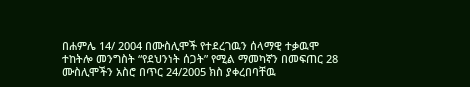በሐምሌ 14/ 2004 በሙስሊሞች የተደረገዉን ሰላማዊ ተቃዉሞ ተከትሎ መንግስት “የደህንነት ሰጋት” የሚል ማመካኛን በመፍጠር 28 ሙስሊሞችን አስሮ በጥር 24/2005 ክስ ያቀረበባቸዉ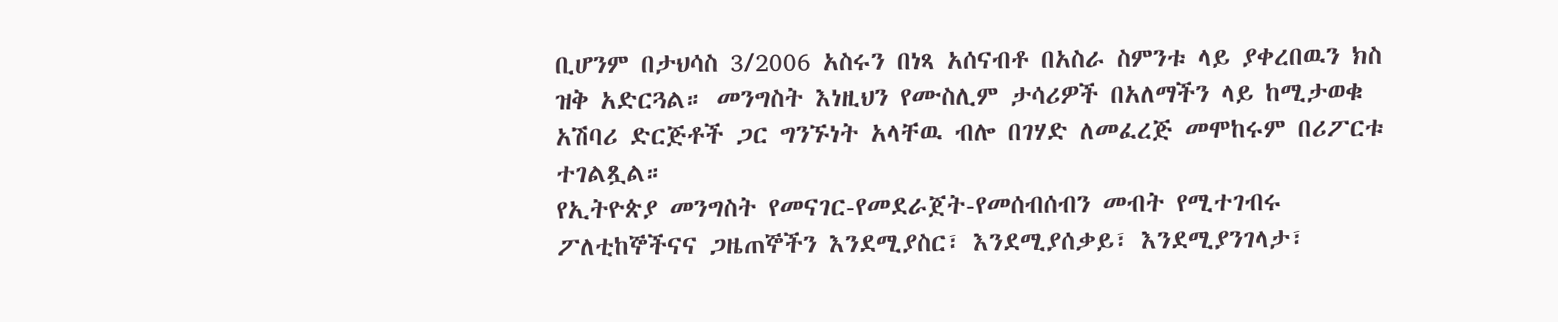ቢሆንም በታህሳስ 3/2006 አስሩን በነጻ አሰናብቶ በአስራ ስምንቱ ላይ ያቀረበዉን ክስ ዝቅ አድርጓል። መንግስት እነዚህን የሙስሊም ታሳሪዎች በአለማችን ላይ ከሚታወቁ አሽባሪ ድርጅቶች ጋር ግንኙነት አላቸዉ ብሎ በገሃድ ለመፈረጅ መሞከሩም በሪፖርቱ ተገልጿል።
የኢትዮጵያ መንግስት የመናገር-የመደራጀት-የመሰብሰብን መብት የሚተገብሩ ፖለቲከኞችናና ጋዜጠኞችን እንደሚያስር፣ እንደሚያሰቃይ፣ እንደሚያንገላታ፣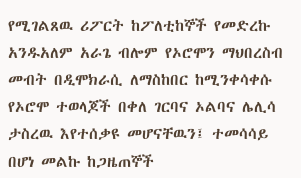የሚገልጸዉ ሪፖርት ከፖለቲከኞች የመድረኩ አንዱአለም አራጌ ብሎም የኦሮሞን ማህበረስብ መብት በዲሞክራሲ ለማስከበር ከሚንቀሳቀሱ የኦሮሞ ተወላጆች በቀለ ገርባና ኦልባና ሌሊሳ ታስረዉ እየተሰቃዩ መሆናቸዉን፤ ተመሳሳይ በሆነ መልኩ ከጋዜጠኞች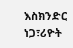እስክንድር ነጋ፣ሪዮት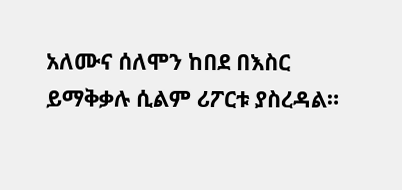አለሙና ሰለሞን ከበደ በእስር ይማቅቃሉ ሲልም ሪፖርቱ ያስረዳል።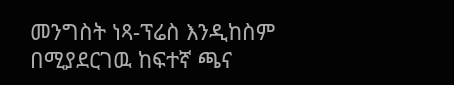መንግስት ነጻ-ፕሬስ እንዲከስም በሚያደርገዉ ከፍተኛ ጫና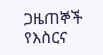ጋዜጠኞች የእስርና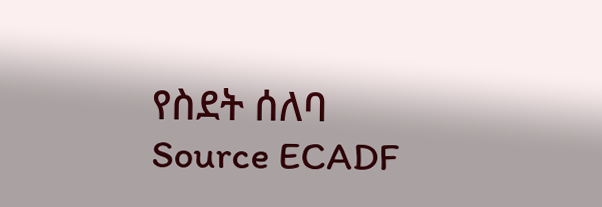የስደት ሰለባ
Source ECADF